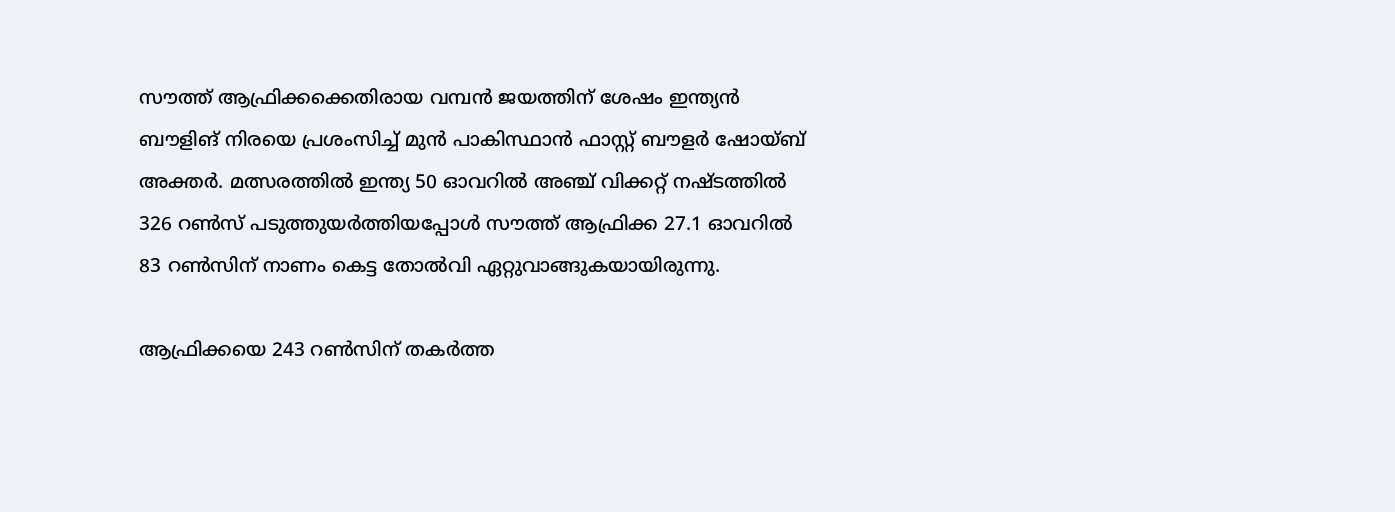സൗത്ത് ആഫ്രിക്കക്കെതിരായ വമ്പന്‍ ജയത്തിന് ശേഷം ഇന്ത്യന്‍ ബൗളിങ് നിരയെ പ്രശംസിച്ച് മുന്‍ പാകിസ്ഥാന്‍ ഫാസ്റ്റ് ബൗളര്‍ ഷോയ്ബ് അക്തര്‍. മത്സരത്തില്‍ ഇന്ത്യ 50 ഓവറില്‍ അഞ്ച് വിക്കറ്റ് നഷ്ടത്തില്‍ 326 റണ്‍സ് പടുത്തുയര്‍ത്തിയപ്പോള്‍ സൗത്ത് ആഫ്രിക്ക 27.1 ഓവറില്‍ 83 റണ്‍സിന് നാണം കെട്ട തോല്‍വി ഏറ്റുവാങ്ങുകയായിരുന്നു.

ആഫ്രിക്കയെ 243 റണ്‍സിന് തകര്‍ത്ത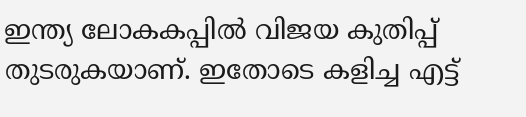ഇന്ത്യ ലോകകപ്പില്‍ വിജയ കുതിപ്പ് തുടരുകയാണ്. ഇതോടെ കളിച്ച എട്ട്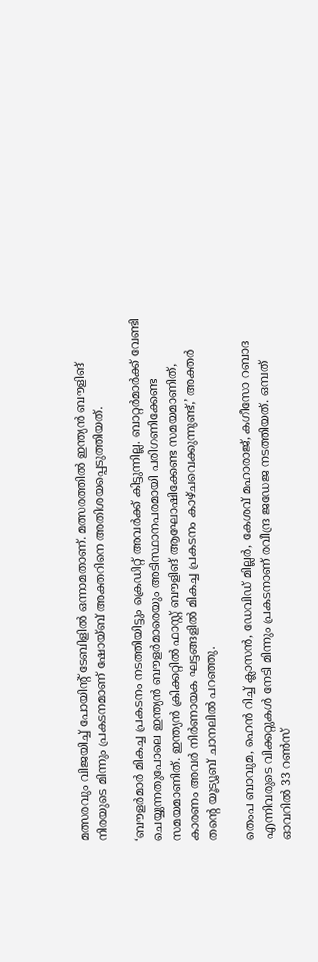മത്സരവും വിജയിച്ച് പോയിന്റ് ടേബിളില്‍ ഒന്നാമതാണ്. മത്സരത്തില്‍ ഇന്ത്യന്‍ ബൗളിങ് നിരയുടെ മിന്നും പ്രകടനമാണ് ഷോയ്ബ് അക്തറിനെ അതിശയപ്പെടുത്തിയത്.

‘ബൗളര്‍മാര്‍ മികച്ച പ്രകടനം നടത്തിയിട്ടും ക്രെഡിറ്റ് അവര്‍ക്ക് കിട്ടുന്നില്ല. ബാറ്റര്‍മാര്‍ക്ക് വേണ്ടി ചെയ്യുന്നതുപോലെ ഇന്ത്യന്‍ ബൗളര്‍മാരെയും അടിസ്ഥാനപരമായി പരിഗണിക്കേണ്ട സമയമാണിത്. ഇന്ത്യന്‍ ക്രിക്കറ്റില്‍ ഫാസ്റ്റ് ബൗളിങ് ആഘോഷിക്കേണ്ട സമയമാണിത്, കാരണം അവര്‍ നിര്‍ണായക ഘട്ടങ്ങളില്‍ മികച്ച പ്രകടനം കാഴ്ചവെക്കുന്നുണ്ട്,’ അക്തര്‍ തന്റെ യൂട്യൂബ് ചാനലില്‍ പറഞ്ഞു.

തെംപ ബാവുമ, ഹെന്‍ റിച്ച് ക്ലാസന്‍, ഡേവിഡ് മില്ലര്‍, കേശവ് മഹാരാജ്, കഗീസോ റബാദ എന്നിവരുടെ വിക്കറ്റുകള്‍ നേടി മിന്നും പ്രകടനാണ് രവീന്ദ്ര ജഡേജ നടത്തിയത്. ഒമ്പത് ഓവറില്‍ 33 റണ്‍സ്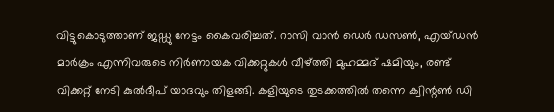വിട്ടുകൊടുത്താണ് ജഡ്ഡു നേട്ടം കൈവരിച്ചത്. റാസി വാന്‍ ഡെര്‍ ഡസണ്‍, എയ്ഡന്‍ മാര്‍ക്രം എന്നിവരുടെ നിര്‍ണായക വിക്കറ്റുകള്‍ വീഴ്ത്തി മുഹമ്മദ് ഷമിയും, രണ്ട് വിക്കറ്റ് നേടി കുല്‍ദീപ് യാദവും തിളങ്ങി. കളിയുടെ തുടക്കത്തില്‍ തന്നെ ക്വിന്റണ്‍ ഡി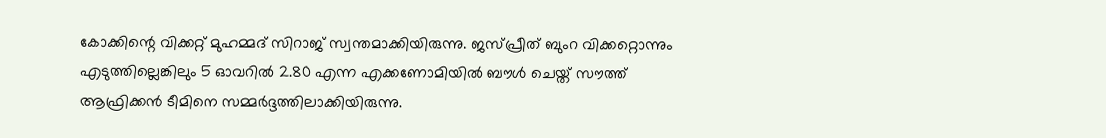കോക്കിന്റെ വിക്കറ്റ് മുഹമ്മദ് സിറാജ് സ്വന്തമാക്കിയിരുന്നു. ജസ്പ്രീത് ബുംറ വിക്കറ്റൊന്നും എടുത്തില്ലെങ്കിലും 5 ഓവറില്‍ 2.80 എന്ന എക്കണോമിയില്‍ ബൗള്‍ ചെയ്ത് സൗത്ത് ആഫ്രിക്കന്‍ ടീമിനെ സമ്മര്‍ദ്ദത്തിലാക്കിയിരുന്നു.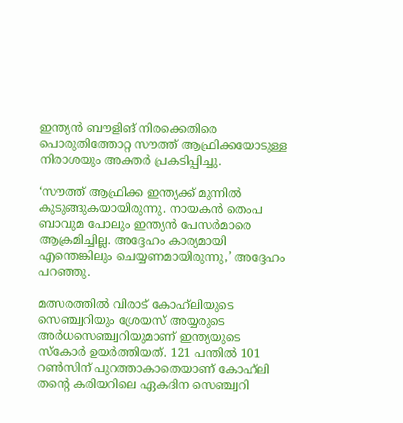ഇന്ത്യന്‍ ബൗളിങ് നിരക്കെതിരെ പൊരുതിത്തോറ്റ സൗത്ത് ആഫ്രിക്കയോടുള്ള നിരാശയും അക്തര്‍ പ്രകടിപ്പിച്ചു.

‘സൗത്ത് ആഫ്രിക്ക ഇന്ത്യക്ക് മുന്നില്‍ കുടുങ്ങുകയായിരുന്നു. നായകന്‍ തെംപ ബാവുമ പോലും ഇന്ത്യന്‍ പേസര്‍മാരെ ആക്രമിച്ചില്ല. അദ്ദേഹം കാര്യമായി എന്തെങ്കിലും ചെയ്യണമായിരുന്നു,’ അദ്ദേഹം പറഞ്ഞു.

മത്സരത്തില്‍ വിരാട് കോഹ്‌ലിയുടെ സെഞ്ച്വറിയും ശ്രേയസ് അയ്യരുടെ അര്‍ധസെഞ്ച്വറിയുമാണ് ഇന്ത്യയുടെ സ്‌കോര്‍ ഉയര്‍ത്തിയത്. 121 പന്തില്‍ 101 റണ്‍സിന് പുറത്താകാതെയാണ് കോഹ്‌ലി തന്റെ കരിയറിലെ ഏകദിന സെഞ്ച്വറി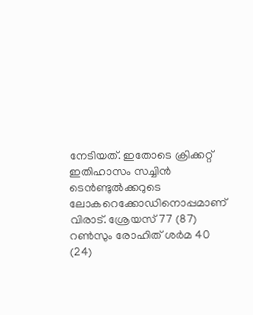നേടിയത്. ഇതോടെ ക്രിക്കറ്റ് ഇതിഹാസം സച്ചിന്‍ ടെന്‍ണ്ടുല്‍ക്കറുടെ ലോകറെക്കോഡിനൊപ്പമാണ് വിരാട്. ശ്രേയസ് 77 (87) റണ്‍സും രോഹിത് ശര്‍മ 40 (24)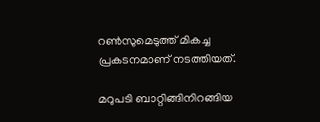റണ്‍സുമെടുത്ത് മികച്ച പ്രകടനമാണ് നടത്തിയത്.

മറുപടി ബാറ്റിങ്ങിനിറങ്ങിയ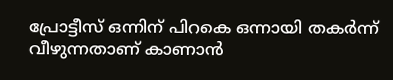പ്രോട്ടീസ് ഒന്നിന് പിറകെ ഒന്നായി തകര്‍ന്ന് വീഴുന്നതാണ് കാണാന്‍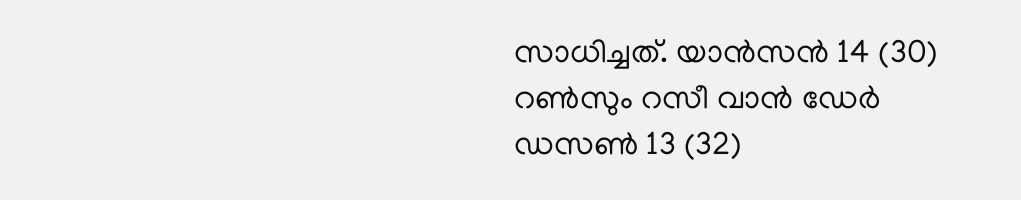സാധിച്ചത്. യാന്‍സന്‍ 14 (30) റണ്‍സും റസീ വാന്‍ ഡേര്‍ ഡസണ്‍ 13 (32)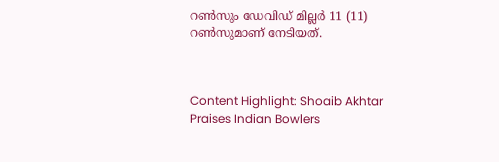റണ്‍സും ഡേവിഡ് മില്ലര്‍ 11 (11) റണ്‍സുമാണ് നേടിയത്.



Content Highlight: Shoaib Akhtar Praises Indian Bowlers